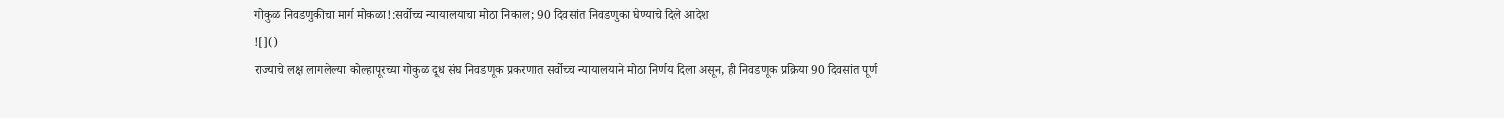गोकुळ निवडणुकीचा मार्ग मोकळा!:सर्वोच्च न्यायालयाचा मोठा निकाल; 90 दिवसांत निवडणुका घेण्याचे दिले आदेश
![]()
राज्याचे लक्ष लागलेल्या कोल्हापूरच्या गोकुळ दूध संघ निवडणूक प्रकरणात सर्वोच्च न्यायालयाने मोठा निर्णय दिला असून, ही निवडणूक प्रक्रिया 90 दिवसांत पूर्ण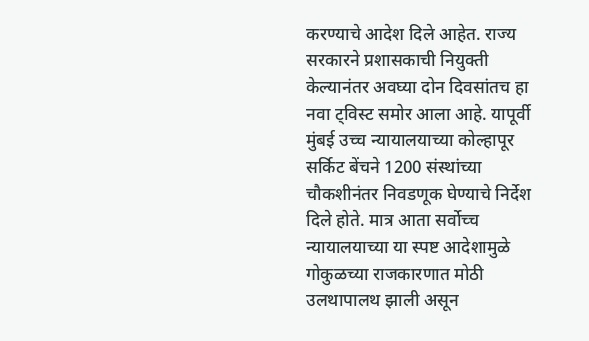करण्याचे आदेश दिले आहेत. राज्य सरकारने प्रशासकाची नियुक्ती केल्यानंतर अवघ्या दोन दिवसांतच हा नवा ट्विस्ट समोर आला आहे. यापूर्वी मुंबई उच्च न्यायालयाच्या कोल्हापूर सर्किट बेंचने 1200 संस्थांच्या चौकशीनंतर निवडणूक घेण्याचे निर्देश दिले होते. मात्र आता सर्वोच्च न्यायालयाच्या या स्पष्ट आदेशामुळे गोकुळच्या राजकारणात मोठी उलथापालथ झाली असून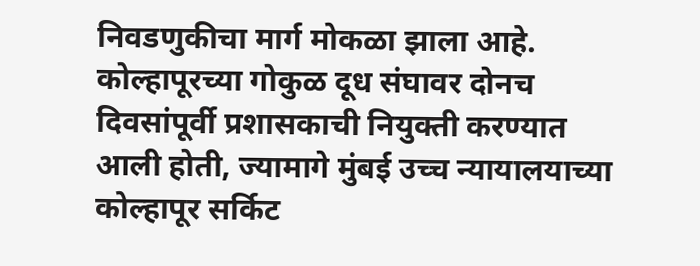निवडणुकीचा मार्ग मोकळा झाला आहे. कोल्हापूरच्या गोकुळ दूध संघावर दोनच दिवसांपूर्वी प्रशासकाची नियुक्ती करण्यात आली होती, ज्यामागे मुंबई उच्च न्यायालयाच्या कोल्हापूर सर्किट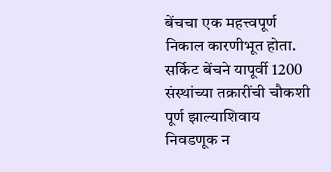बेंचचा एक महत्त्वपूर्ण निकाल कारणीभूत होता. सर्किट बेंचने यापूर्वी 1200 संस्थांच्या तक्रारींची चौकशी पूर्ण झाल्याशिवाय निवडणूक न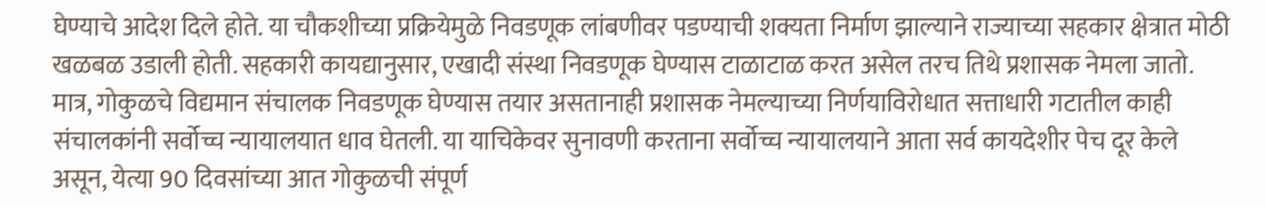घेण्याचे आदेश दिले होते. या चौकशीच्या प्रक्रियेमुळे निवडणूक लांबणीवर पडण्याची शक्यता निर्माण झाल्याने राज्याच्या सहकार क्षेत्रात मोठी खळबळ उडाली होती. सहकारी कायद्यानुसार, एखादी संस्था निवडणूक घेण्यास टाळाटाळ करत असेल तरच तिथे प्रशासक नेमला जातो. मात्र, गोकुळचे विद्यमान संचालक निवडणूक घेण्यास तयार असतानाही प्रशासक नेमल्याच्या निर्णयाविरोधात सत्ताधारी गटातील काही संचालकांनी सर्वोच्च न्यायालयात धाव घेतली. या याचिकेवर सुनावणी करताना सर्वोच्च न्यायालयाने आता सर्व कायदेशीर पेच दूर केले असून, येत्या 90 दिवसांच्या आत गोकुळची संपूर्ण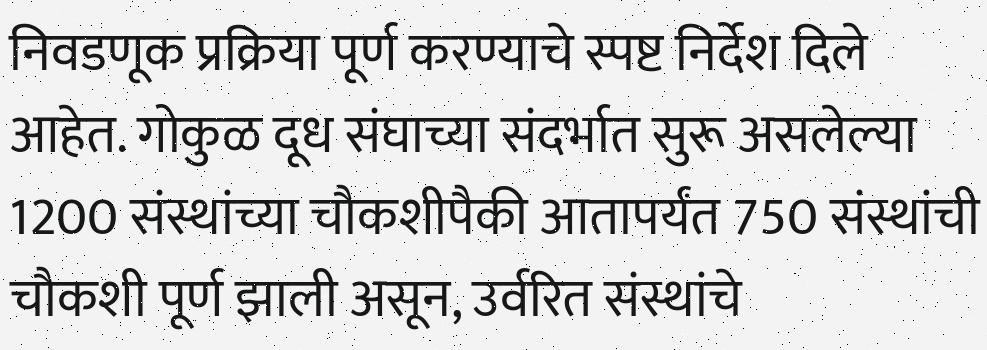निवडणूक प्रक्रिया पूर्ण करण्याचे स्पष्ट निर्देश दिले आहेत. गोकुळ दूध संघाच्या संदर्भात सुरू असलेल्या 1200 संस्थांच्या चौकशीपैकी आतापर्यंत 750 संस्थांची चौकशी पूर्ण झाली असून, उर्वरित संस्थांचे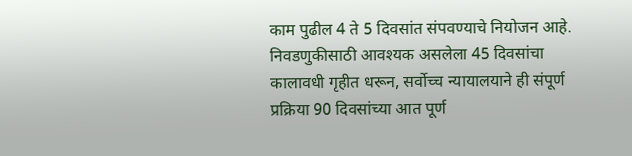काम पुढील 4 ते 5 दिवसांत संपवण्याचे नियोजन आहे. निवडणुकीसाठी आवश्यक असलेला 45 दिवसांचा कालावधी गृहीत धरून, सर्वोच्च न्यायालयाने ही संपूर्ण प्रक्रिया 90 दिवसांच्या आत पूर्ण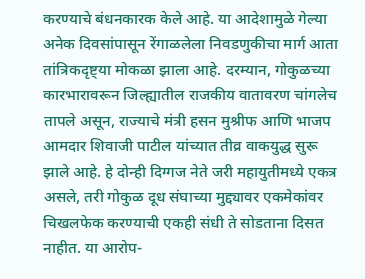करण्याचे बंधनकारक केले आहे. या आदेशामुळे गेल्या अनेक दिवसांपासून रेंगाळलेला निवडणुकीचा मार्ग आता तांत्रिकदृष्ट्या मोकळा झाला आहे. दरम्यान, गोकुळच्या कारभारावरून जिल्ह्यातील राजकीय वातावरण चांगलेच तापले असून, राज्याचे मंत्री हसन मुश्रीफ आणि भाजप आमदार शिवाजी पाटील यांच्यात तीव्र वाकयुद्ध सुरू झाले आहे. हे दोन्ही दिग्गज नेते जरी महायुतीमध्ये एकत्र असले, तरी गोकुळ दूध संघाच्या मुद्द्यावर एकमेकांवर चिखलफेक करण्याची एकही संधी ते सोडताना दिसत नाहीत. या आरोप-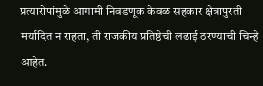प्रत्यारोपांमुळे आगामी निवडणूक केवळ सहकार क्षेत्रापुरती मर्यादित न राहता, ती राजकीय प्रतिष्ठेची लढाई ठरण्याची चिन्हे आहेत.